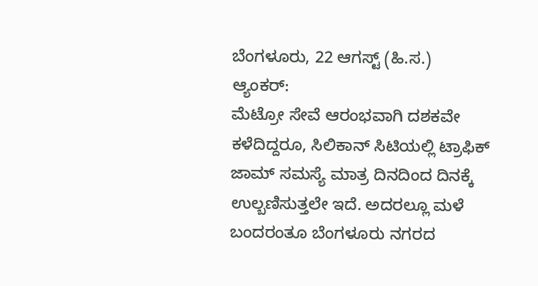ಬೆಂಗಳೂರು, 22 ಆಗಸ್ಟ್ (ಹಿ.ಸ.)
ಆ್ಯಂಕರ್:
ಮೆಟ್ರೋ ಸೇವೆ ಆರಂಭವಾಗಿ ದಶಕವೇ ಕಳೆದಿದ್ದರೂ, ಸಿಲಿಕಾನ್ ಸಿಟಿಯಲ್ಲಿ ಟ್ರಾಫಿಕ್ ಜಾಮ್ ಸಮಸ್ಯೆ ಮಾತ್ರ ದಿನದಿಂದ ದಿನಕ್ಕೆ ಉಲ್ಬಣಿಸುತ್ತಲೇ ಇದೆ. ಅದರಲ್ಲೂ ಮಳೆ ಬಂದರಂತೂ ಬೆಂಗಳೂರು ನಗರದ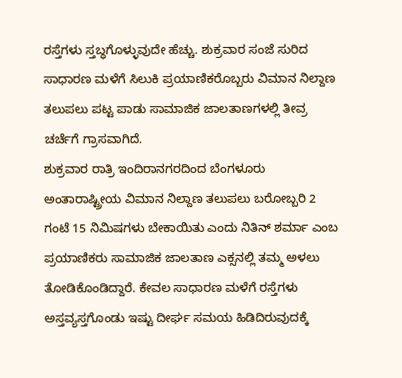ರಸ್ತೆಗಳು ಸ್ತಬ್ಧಗೊಳ್ಳುವುದೇ ಹೆಚ್ಚು. ಶುಕ್ರವಾರ ಸಂಜೆ ಸುರಿದ ಸಾಧಾರಣ ಮಳೆಗೆ ಸಿಲುಕಿ ಪ್ರಯಾಣಿಕರೊಬ್ಬರು ವಿಮಾನ ನಿಲ್ದಾಣ ತಲುಪಲು ಪಟ್ಟ ಪಾಡು ಸಾಮಾಜಿಕ ಜಾಲತಾಣಗಳಲ್ಲಿ ತೀವ್ರ ಚರ್ಚೆಗೆ ಗ್ರಾಸವಾಗಿದೆ.
ಶುಕ್ರವಾರ ರಾತ್ರಿ ಇಂದಿರಾನಗರದಿಂದ ಬೆಂಗಳೂರು ಅಂತಾರಾಷ್ಟ್ರೀಯ ವಿಮಾನ ನಿಲ್ದಾಣ ತಲುಪಲು ಬರೋಬ್ಬರಿ 2 ಗಂಟೆ 15 ನಿಮಿಷಗಳು ಬೇಕಾಯಿತು ಎಂದು ನಿತಿನ್ ಶರ್ಮಾ ಎಂಬ ಪ್ರಯಾಣಿಕರು ಸಾಮಾಜಿಕ ಜಾಲತಾಣ ಎಕ್ಸನಲ್ಲಿ ತಮ್ಮ ಅಳಲು ತೋಡಿಕೊಂಡಿದ್ದಾರೆ. ಕೇವಲ ಸಾಧಾರಣ ಮಳೆಗೆ ರಸ್ತೆಗಳು ಅಸ್ತವ್ಯಸ್ತಗೊಂಡು ಇಷ್ಟು ದೀರ್ಘ ಸಮಯ ಹಿಡಿದಿರುವುದಕ್ಕೆ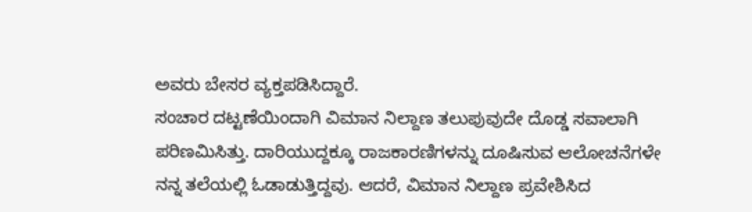ಅವರು ಬೇಸರ ವ್ಯಕ್ತಪಡಿಸಿದ್ದಾರೆ.
ಸಂಚಾರ ದಟ್ಟಣೆಯಿಂದಾಗಿ ವಿಮಾನ ನಿಲ್ದಾಣ ತಲುಪುವುದೇ ದೊಡ್ಡ ಸವಾಲಾಗಿ ಪರಿಣಮಿಸಿತ್ತು. ದಾರಿಯುದ್ದಕ್ಕೂ ರಾಜಕಾರಣಿಗಳನ್ನು ದೂಷಿಸುವ ಆಲೋಚನೆಗಳೇ ನನ್ನ ತಲೆಯಲ್ಲಿ ಓಡಾಡುತ್ತಿದ್ದವು. ಆದರೆ, ವಿಮಾನ ನಿಲ್ದಾಣ ಪ್ರವೇಶಿಸಿದ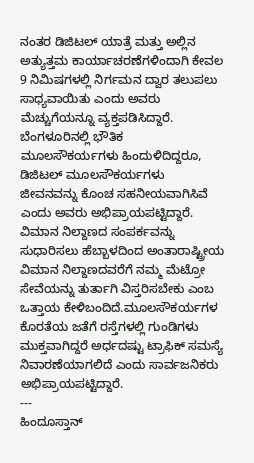ನಂತರ ಡಿಜಿಟಲ್ ಯಾತ್ರೆ ಮತ್ತು ಅಲ್ಲಿನ ಅತ್ಯುತ್ತಮ ಕಾರ್ಯಾಚರಣೆಗಳಿಂದಾಗಿ ಕೇವಲ 9 ನಿಮಿಷಗಳಲ್ಲಿ ನಿರ್ಗಮನ ದ್ವಾರ ತಲುಪಲು ಸಾಧ್ಯವಾಯಿತು ಎಂದು ಅವರು ಮೆಚ್ಚುಗೆಯನ್ನೂ ವ್ಯಕ್ತಪಡಿಸಿದ್ದಾರೆ.
ಬೆಂಗಳೂರಿನಲ್ಲಿ ಭೌತಿಕ ಮೂಲಸೌಕರ್ಯಗಳು ಹಿಂದುಳಿದಿದ್ದರೂ, ಡಿಜಿಟಲ್ ಮೂಲಸೌಕರ್ಯಗಳು ಜೀವನವನ್ನು ಕೊಂಚ ಸಹನೀಯವಾಗಿಸಿವೆ ಎಂದು ಅವರು ಅಭಿಪ್ರಾಯಪಟ್ಟಿದ್ದಾರೆ.
ವಿಮಾನ ನಿಲ್ದಾಣದ ಸಂಪರ್ಕವನ್ನು ಸುಧಾರಿಸಲು ಹೆಬ್ಬಾಳದಿಂದ ಅಂತಾರಾಷ್ಟ್ರೀಯ ವಿಮಾನ ನಿಲ್ದಾಣದವರೆಗೆ ನಮ್ಮ ಮೆಟ್ರೋ ಸೇವೆಯನ್ನು ತುರ್ತಾಗಿ ವಿಸ್ತರಿಸಬೇಕು ಎಂಬ ಒತ್ತಾಯ ಕೇಳಿಬಂದಿದೆ.ಮೂಲಸೌಕರ್ಯಗಳ ಕೊರತೆಯ ಜತೆಗೆ ರಸ್ತೆಗಳಲ್ಲಿ ಗುಂಡಿಗಳು ಮುಕ್ತವಾಗಿದ್ದರೆ ಅರ್ಧದಷ್ಟು ಟ್ರಾಫಿಕ್ ಸಮಸ್ಯೆ ನಿವಾರಣೆಯಾಗಲಿದೆ ಎಂದು ಸಾರ್ವಜನಿಕರು ಅಭಿಪ್ರಾಯಪಟ್ಟಿದ್ದಾರೆ.
---
ಹಿಂದೂಸ್ತಾನ್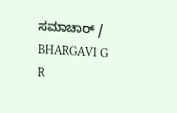ಸಮಾಚಾರ್ / BHARGAVI G R